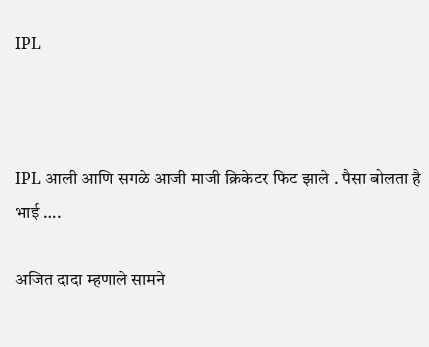IPL



IPL आली आणि सगळे आजी माजी क्रिकेटर फिट झाले . पैसा बोलता है भाई ….

अजित दादा म्हणाले सामने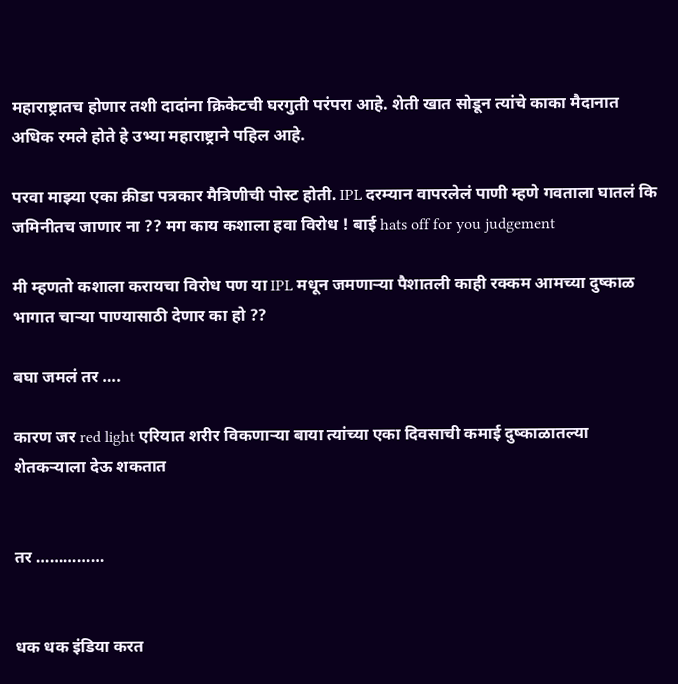महाराष्ट्रातच होणार तशी दादांना क्रिकेटची घरगुती परंपरा आहे. शेती खात सोडून त्यांचे काका मैदानात अधिक रमले होते हे उभ्या महाराष्ट्राने पहिल आहे.

परवा माझ्या एका क्रीडा पत्रकार मैत्रिणीची पोस्ट होती. IPL दरम्यान वापरलेलं पाणी म्हणे गवताला घातलं कि जमिनीतच जाणार ना ?? मग काय कशाला हवा विरोध ! बाई hats off for you judgement

मी म्हणतो कशाला करायचा विरोध पण या IPL मधून जमणाऱ्या पैशातली काही रक्कम आमच्या दुष्काळ भागात चाऱ्या पाण्यासाठी देणार का हो ??

बघा जमलं तर ….

कारण जर red light एरियात शरीर विकणाऱ्या बाया त्यांच्या एका दिवसाची कमाई दुष्काळातल्या शेतकऱ्याला देऊ शकतात


तर ……………


धक धक इंडिया करत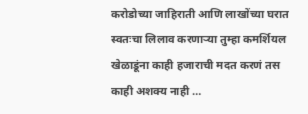करोडोच्या जाहिराती आणि लाखोंच्या घरात स्वतःचा लिलाव करणाऱ्या तुम्हा कमर्शियल खेळाडूंना काही हजाराची मदत करणं तस काही अशक्य नाही …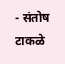- संतोष टाकळे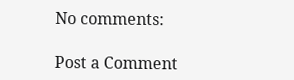No comments:

Post a Comment